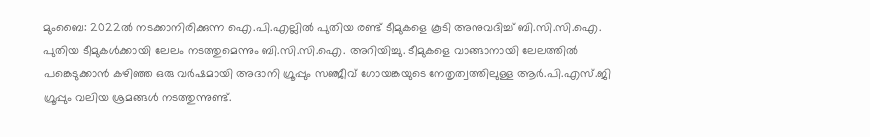മുംബൈ: 2022ല്‍ നടക്കാനിരിക്കുന്ന ഐ.പി.എല്ലില്‍ പുതിയ രണ്ട് ടീമുകളെ കൂടി അനുവദിച്ച് ബി.സി.സി.ഐ. പുതിയ ടീമുകള്‍ക്കായി ലേലം നടത്തുമെന്നും ബി.സി.സി.ഐ. അറിയിച്ചു. ടീമുകളെ വാങ്ങാനായി ലേലത്തില്‍ പങ്കെടുക്കാന്‍ കഴിഞ്ഞ ഒരു വര്‍ഷമായി അദാനി ഗ്രൂപ്പും സഞ്ജീവ് ഗോയങ്കയുടെ നേതൃത്വത്തിലുള്ള ആര്‍.പി.എസ്.ജി ഗ്രൂപ്പും വലിയ ശ്രമങ്ങള്‍ നടത്തുന്നുണ്ട്.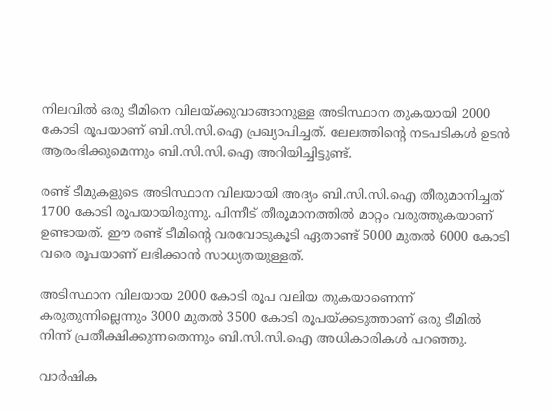നിലവില്‍ ഒരു ടീമിനെ വിലയ്ക്കുവാങ്ങാനുള്ള അടിസ്ഥാന തുകയായി 2000 കോടി രൂപയാണ് ബി.സി.സി.ഐ പ്രഖ്യാപിച്ചത്. ലേലത്തിന്റെ നടപടികള്‍ ഉടന്‍ ആരംഭിക്കുമെന്നും ബി.സി.സി.ഐ അറിയിച്ചിട്ടുണ്ട്.

രണ്ട് ടീമുകളുടെ അടിസ്ഥാന വിലയായി അദ്യം ബി.സി.സി.ഐ തീരുമാനിച്ചത് 1700 കോടി രൂപയായിരുന്നു. പിന്നീട് തീരൂമാനത്തില്‍ മാറ്റം വരുത്തുകയാണ് ഉണ്ടായത്. ഈ രണ്ട് ടീമിന്റെ വരവോടുകൂടി ഏതാണ്ട് 5000 മുതല്‍ 6000 കോടി വരെ രൂപയാണ് ലഭിക്കാന്‍ സാധ്യതയുള്ളത്.

അടിസ്ഥാന വിലയായ 2000 കോടി രൂപ വലിയ തുകയാണെന്ന് കരുതുന്നില്ലെന്നും 3000 മുതല്‍ 3500 കോടി രൂപയ്ക്കടുത്താണ് ഒരു ടീമില്‍ നിന്ന് പ്രതീക്ഷിക്കുന്നതെന്നും ബി.സി.സി.ഐ അധികാരികള്‍ പറഞ്ഞു.

വാര്‍ഷിക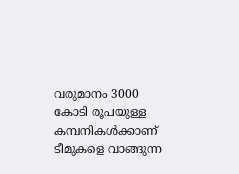വരുമാനം 3000 കോടി രൂപയുള്ള കമ്പനികള്‍ക്കാണ് ടീമുകളെ വാങ്ങുന്ന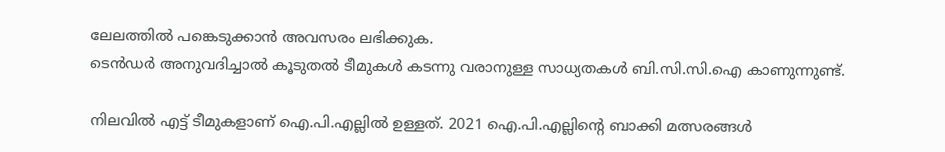ലേലത്തില്‍ പങ്കെടുക്കാന്‍ അവസരം ലഭിക്കുക.
ടെന്‍ഡര്‍ അനുവദിച്ചാല്‍ കൂടുതല്‍ ടീമുകള്‍ കടന്നു വരാനുള്ള സാധ്യതകള്‍ ബി.സി.സി.ഐ കാണുന്നുണ്ട്.

നിലവില്‍ എട്ട് ടീമുകളാണ് ഐ.പി.എല്ലില്‍ ഉള്ളത്. 2021 ഐ.പി.എല്ലിന്റെ ബാക്കി മത്സരങ്ങള്‍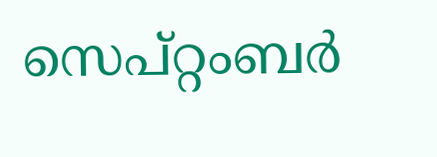സെപ്റ്റംബര്‍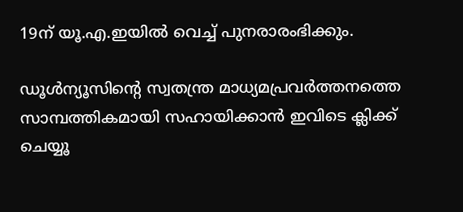19ന് യൂ.എ.ഇയില്‍ വെച്ച് പുനരാരംഭിക്കും.

ഡൂള്‍ന്യൂസിന്റെ സ്വതന്ത്ര മാധ്യമപ്രവര്‍ത്തനത്തെ സാമ്പത്തികമായി സഹായിക്കാന്‍ ഇവിടെ ക്ലിക്ക് ചെയ്യൂ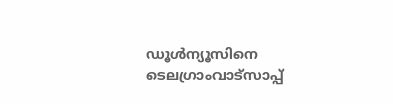ഡൂള്‍ന്യൂസിനെ ടെലഗ്രാംവാട്‌സാപ്പ്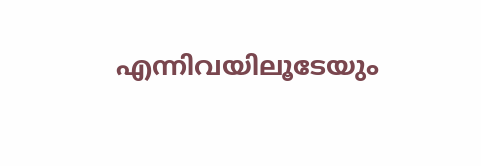എന്നിവയിലൂടേയും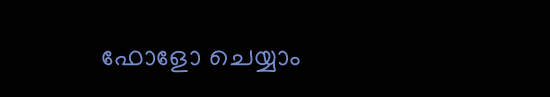ഫോളോ ചെയ്യാം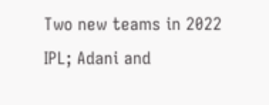Two new teams in 2022 IPL; Adani and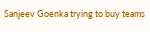Sanjeev Goenka trying to buy teams